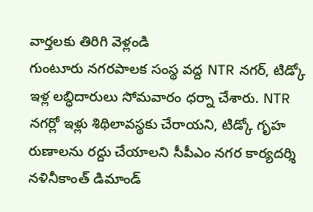వార్తలకు తిరిగి వెళ్లండి
గుంటూరు నగరపాలక సంస్థ వద్ద NTR నగర్, టిడ్కో ఇళ్ల లబ్ధిదారులు సోమవారం ధర్నా చేశారు. NTR నగర్లో ఇళ్లు శిథిలావస్థకు చేరాయని, టిడ్కో గృహ రుణాలను రద్దు చేయాలని సీపీఎం నగర కార్యదర్శి నళినీకాంత్ డిమాండ్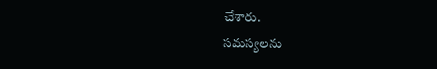చేశారు.
సమస్యలను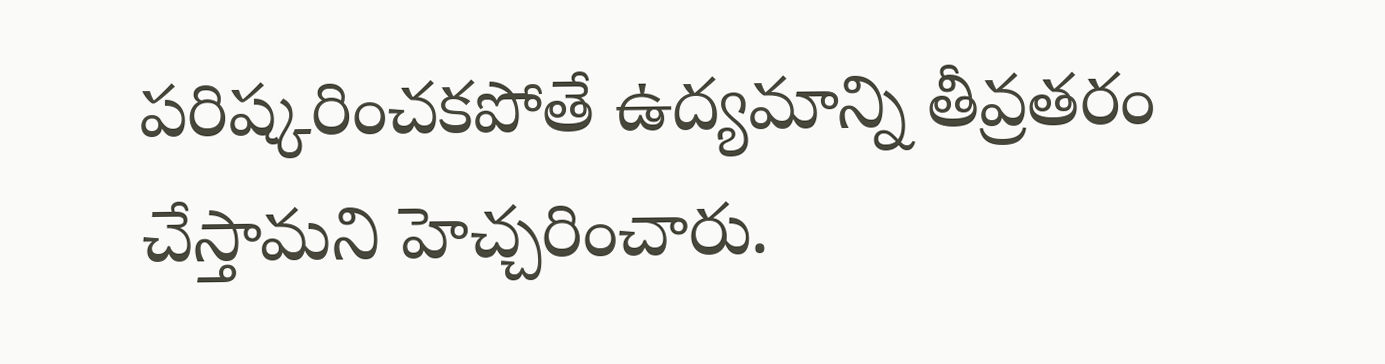పరిష్కరించకపోతే ఉద్యమాన్ని తీవ్రతరం చేస్తామని హెచ్చరించారు.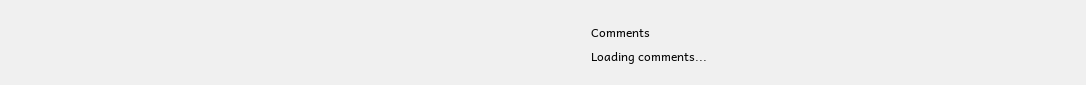Comments
Loading comments...